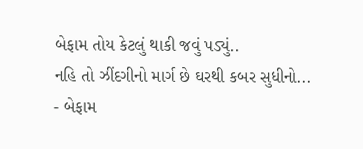બેફામ તોય કેટલું થાકી જવું પડ્યું..
નહિ તો ઝીંદગીનો માર્ગ છે ઘરથી કબર સુધીનો...
- બેફામ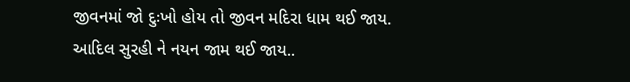જીવનમાં જો દુઃખો હોય તો જીવન મદિરા ધામ થઈ જાય.
આદિલ સુરહી ને નયન જામ થઈ જાય..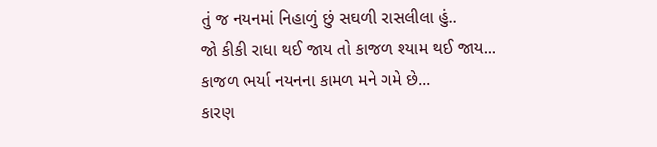તું જ નયનમાં નિહાળું છું સઘળી રાસલીલા હું..
જો કીકી રાધા થઈ જાય તો કાજળ શ્યામ થઈ જાય...
કાજળ ભર્યા નયનના કામળ મને ગમે છે...
કારણ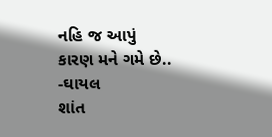નહિ જ આપું
કારણ મને ગમે છે..
-ઘાયલ
શાંત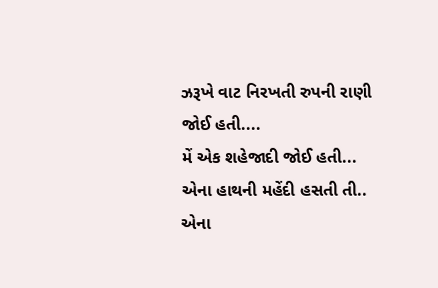ઝરૂખે વાટ નિરખતી રુપની રાણી જોઈ હતી....
મેં એક શહેજાદી જોઈ હતી...
એના હાથની મહેંદી હસતી તી..
એના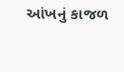આંખનું કાજળ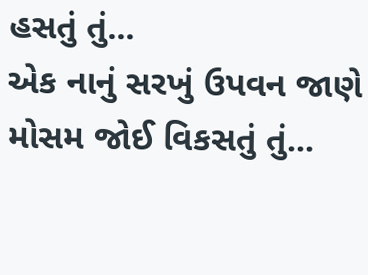હસતું તું...
એક નાનું સરખું ઉપવન જાણે મોસમ જોઈ વિકસતું તું...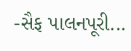-સૈફ પાલનપૂરી...